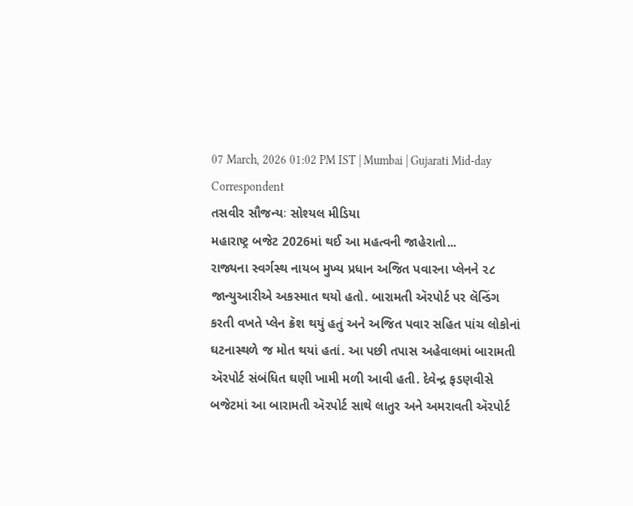07 March, 2026 01:02 PM IST | Mumbai | Gujarati Mid-day Correspondent
તસવીર સૌજન્યઃ સોશ્યલ મીડિયા
મહારાષ્ટ્ર બજેટ 2026માં થઈ આ મહત્વની જાહેરાતો...
રાજ્યના સ્વર્ગસ્થ નાયબ મુખ્ય પ્રધાન અજિત પવારના પ્લેનને ૨૮ જાન્યુઆરીએ અકસ્માત થયો હતો. બારામતી ઍરપોર્ટ પર લૅન્ડિંગ કરતી વખતે પ્લેન ક્રૅશ થયું હતું અને અજિત પવાર સહિત પાંચ લોકોનાં ઘટનાસ્થળે જ મોત થયાં હતાં. આ પછી તપાસ અહેવાલમાં બારામતી ઍરપોર્ટ સંબંધિત ઘણી ખામી મળી આવી હતી. દેવેન્દ્ર ફડણવીસે બજેટમાં આ બારામતી ઍરપોર્ટ સાથે લાતુર અને અમરાવતી ઍરપોર્ટ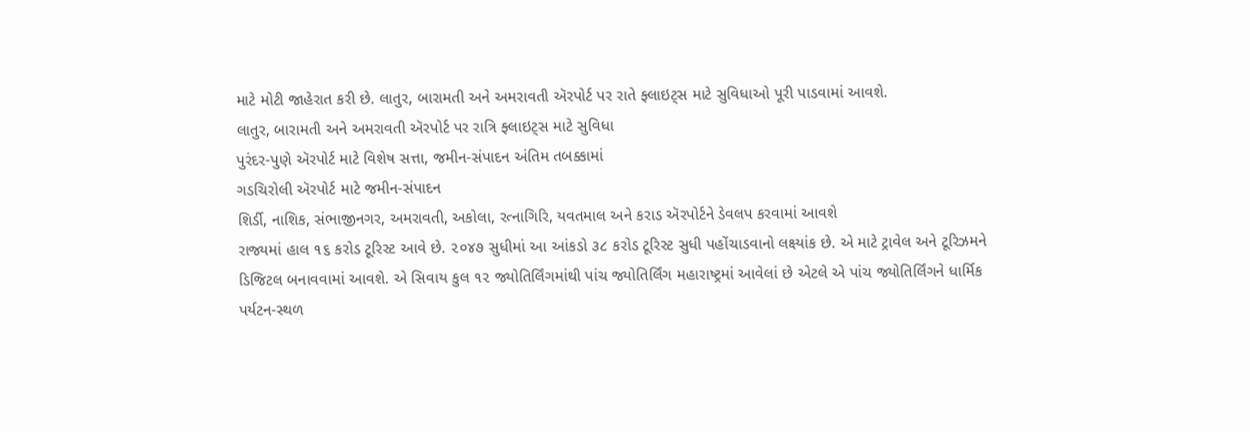માટે મોટી જાહેરાત કરી છે. લાતુર, બારામતી અને અમરાવતી ઍરપોર્ટ પર રાતે ફ્લાઇટ્સ માટે સુવિધાઓ પૂરી પાડવામાં આવશે.
લાતુર, બારામતી અને અમરાવતી ઍરપોર્ટ પર રાત્રિ ફ્લાઇટ્સ માટે સુવિધા
પુરંદર-પુણે ઍરપોર્ટ માટે વિશેષ સત્તા, જમીન-સંપાદન અંતિમ તબક્કામાં
ગડચિરોલી ઍરપોર્ટ માટે જમીન-સંપાદન
શિર્ડી, નાશિક, સંભાજીનગર, અમરાવતી, અકોલા, રત્નાગિરિ, યવતમાલ અને કરાડ ઍરપોર્ટને ડેવલપ કરવામાં આવશે
રાજ્યમાં હાલ ૧૬ કરોડ ટૂરિસ્ટ આવે છે. ૨૦૪૭ સુધીમાં આ આંકડો ૩૮ કરોડ ટૂરિસ્ટ સુધી પહોંચાડવાનો લક્ષ્યાંક છે. એ માટે ટ્રાવેલ અને ટૂરિઝમને ડિજિટલ બનાવવામાં આવશે. એ સિવાય કુલ ૧૨ જ્યોતિર્લિંગમાંથી પાંચ જ્યોતિર્લિંગ મહારાષ્ટ્રમાં આવેલાં છે એટલે એ પાંચ જ્યોતિર્લિંગને ધાર્મિક પર્યટન-સ્થળ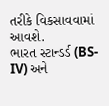તરીકે વિકસાવવામાં આવશે.
ભારત સ્ટાન્ડર્ડ (BS-IV) અને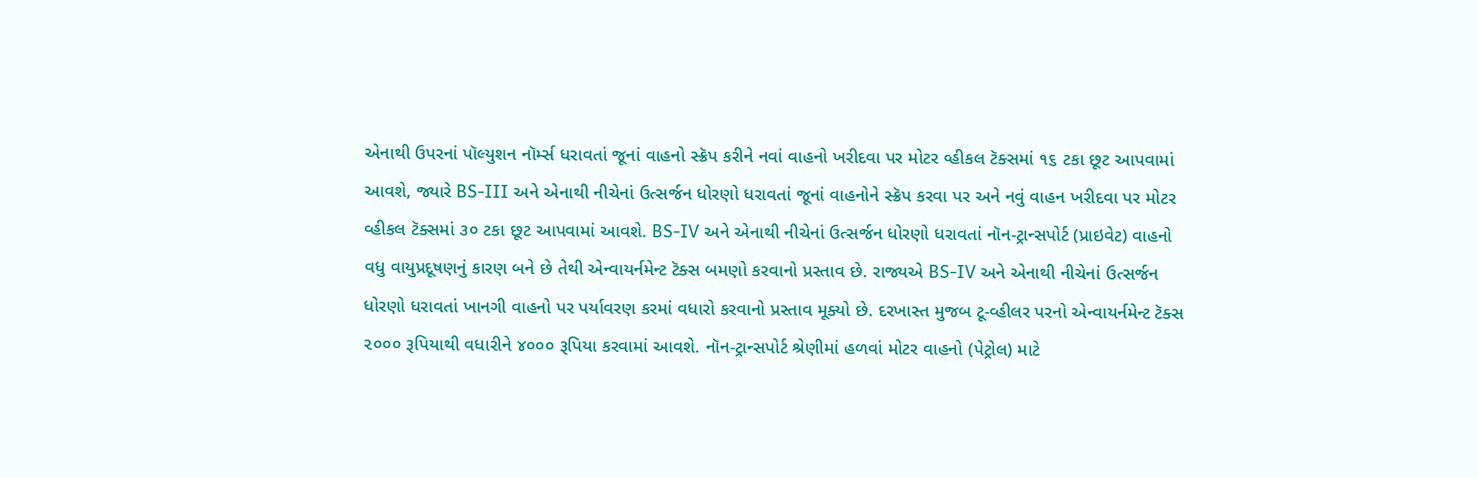એનાથી ઉપરનાં પૉલ્યુશન નૉર્મ્સ ધરાવતાં જૂનાં વાહનો સ્ક્રૅપ કરીને નવાં વાહનો ખરીદવા પર મોટર વ્હીકલ ટૅક્સમાં ૧૬ ટકા છૂટ આપવામાં આવશે, જ્યારે BS-III અને એનાથી નીચેનાં ઉત્સર્જન ધોરણો ધરાવતાં જૂનાં વાહનોને સ્ક્રૅપ કરવા પર અને નવું વાહન ખરીદવા પર મોટર વ્હીકલ ટૅક્સમાં ૩૦ ટકા છૂટ આપવામાં આવશે. BS-IV અને એનાથી નીચેનાં ઉત્સર્જન ધોરણો ધરાવતાં નૉન-ટ્રાન્સપોર્ટ (પ્રાઇવેટ) વાહનો વધુ વાયુપ્રદૂષણનું કારણ બને છે તેથી એન્વાયર્નમેન્ટ ટૅક્સ બમણો કરવાનો પ્રસ્તાવ છે. રાજ્યએ BS-IV અને એનાથી નીચેનાં ઉત્સર્જન ધોરણો ધરાવતાં ખાનગી વાહનો પર પર્યાવરણ કરમાં વધારો કરવાનો પ્રસ્તાવ મૂક્યો છે. દરખાસ્ત મુજબ ટૂ-વ્હીલર પરનો એન્વાયર્નમેન્ટ ટૅક્સ ૨૦૦૦ રૂપિયાથી વધારીને ૪૦૦૦ રૂપિયા કરવામાં આવશે. નૉન-ટ્રાન્સપોર્ટ શ્રેણીમાં હળવાં મોટર વાહનો (પેટ્રોલ) માટે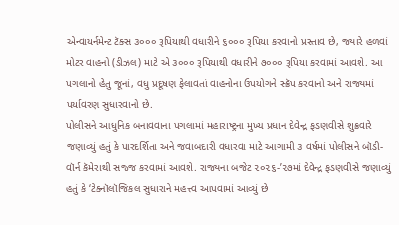એન્વાયર્નમેન્ટ ટૅક્સ ૩૦૦૦ રૂપિયાથી વધારીને ૬૦૦૦ રૂપિયા કરવાનો પ્રસ્તાવ છે, જ્યારે હળવાં મોટર વાહનો (ડીઝલ) માટે એ ૩૦૦૦ રૂપિયાથી વધારીને ૭૦૦૦ રૂપિયા કરવામાં આવશે. આ પગલાનો હેતુ જૂનાં, વધુ પ્રદૂષણ ફેલાવતાં વાહનોના ઉપયોગને સ્ક્રૅપ કરવાનો અને રાજ્યમાં પર્યાવરણ સુધારવાનો છે.
પોલીસને આધુનિક બનાવવાના પગલામાં મહારાષ્ટ્રના મુખ્ય પ્રધાન દેવેન્દ્ર ફડણવીસે શુક્રવારે જણાવ્યું હતું કે પારદર્શિતા અને જવાબદારી વધારવા માટે આગામી ૩ વર્ષમાં પોલીસને બૉડી-વૉર્ન કૅમેરાથી સજ્જ કરવામાં આવશે. રાજ્યના બજેટ ૨૦૨૬-’૨૭માં દેવેન્દ્ર ફડણવીસે જણાવ્યું હતું કે ‘ટેક્નૉલૉજિકલ સુધારાને મહત્ત્વ આપવામાં આવ્યું છે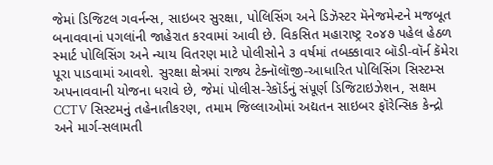જેમાં ડિજિટલ ગવર્નન્સ, સાઇબર સુરક્ષા, પોલિસિંગ અને ડિઝૅસ્ટર મૅનેજમેન્ટને મજબૂત બનાવવાનાં પગલાંની જાહેરાત કરવામાં આવી છે. વિકસિત મહારાષ્ટ્ર ૨૦૪૭ પહેલ હેઠળ સ્માર્ટ પોલિસિંગ અને ન્યાય વિતરણ માટે પોલીસોને ૩ વર્ષમાં તબક્કાવાર બૉડી-વૉર્ન કૅમેરા પૂરા પાડવામાં આવશે. સુરક્ષા ક્ષેત્રમાં રાજ્ય ટેક્નૉલૉજી-આધારિત પોલિસિંગ સિસ્ટમ્સ અપનાવવાની યોજના ધરાવે છે, જેમાં પોલીસ-રેકૉર્ડનું સંપૂર્ણ ડિજિટાઇઝેશન, સક્ષમ CCTV સિસ્ટમનું તહેનાતીકરણ, તમામ જિલ્લાઓમાં અદ્યતન સાઇબર ફૉરેન્સિક કેન્દ્રો અને માર્ગ-સલામતી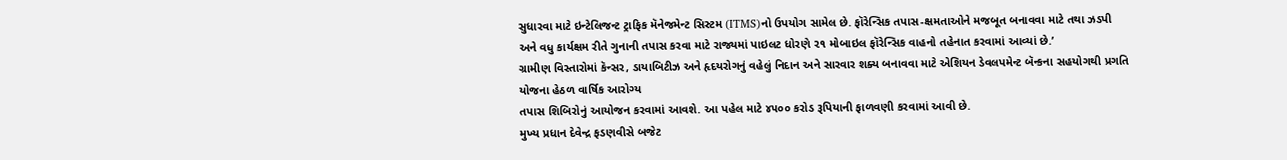સુધારવા માટે ઇન્ટેલિજન્ટ ટ્રાફિક મૅનેજમેન્ટ સિસ્ટમ (ITMS)નો ઉપયોગ સામેલ છે. ફૉરેન્સિક તપાસ-ક્ષમતાઓને મજબૂત બનાવવા માટે તથા ઝડપી અને વધુ કાર્યક્ષમ રીતે ગુનાની તપાસ કરવા માટે રાજ્યમાં પાઇલટ ધોરણે ૨૧ મોબાઇલ ફૉરેન્સિક વાહનો તહેનાત કરવામાં આવ્યાં છે.’
ગ્રામીણ વિસ્તારોમાં કૅન્સર, ડાયાબિટીઝ અને હૃદયરોગનું વહેલું નિદાન અને સારવાર શક્ય બનાવવા માટે એશિયન ડેવલપમેન્ટ બૅન્કના સહયોગથી પ્રગતિ યોજના હેઠળ વાર્ષિક આરોગ્ય
તપાસ શિબિરોનું આયોજન કરવામાં આવશે. આ પહેલ માટે ૪૫૦૦ કરોડ રૂપિયાની ફાળવણી કરવામાં આવી છે.
મુખ્ય પ્રધાન દેવેન્દ્ર ફડણવીસે બજેટ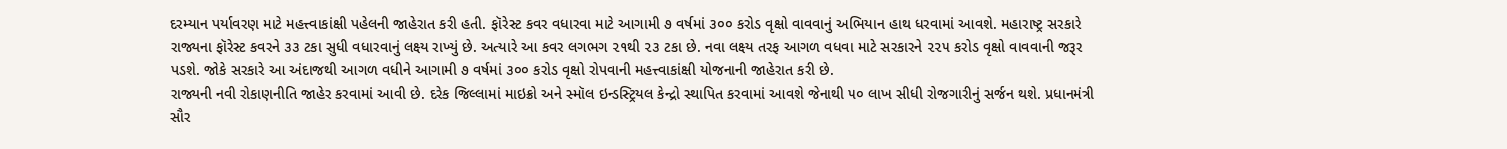દરમ્યાન પર્યાવરણ માટે મહત્ત્વાકાંક્ષી પહેલની જાહેરાત કરી હતી. ફૉરેસ્ટ કવર વધારવા માટે આગામી ૭ વર્ષમાં ૩૦૦ કરોડ વૃક્ષો વાવવાનું અભિયાન હાથ ધરવામાં આવશે. મહારાષ્ટ્ર સરકારે રાજ્યના ફૉરેસ્ટ કવરને ૩૩ ટકા સુધી વધારવાનું લક્ષ્ય રાખ્યું છે. અત્યારે આ કવર લગભગ ૨૧થી ૨૩ ટકા છે. નવા લક્ષ્ય તરફ આગળ વધવા માટે સરકારને ૨૨૫ કરોડ વૃક્ષો વાવવાની જરૂર પડશે. જોકે સરકારે આ અંદાજથી આગળ વધીને આગામી ૭ વર્ષમાં ૩૦૦ કરોડ વૃક્ષો રોપવાની મહત્ત્વાકાંક્ષી યોજનાની જાહેરાત કરી છે.
રાજ્યની નવી રોકાણનીતિ જાહેર કરવામાં આવી છે. દરેક જિલ્લામાં માઇક્રો અને સ્મૉલ ઇન્ડસ્ટ્રિયલ કેન્દ્રો સ્થાપિત કરવામાં આવશે જેનાથી ૫૦ લાખ સીધી રોજગારીનું સર્જન થશે. પ્રધાનમંત્રી સૌર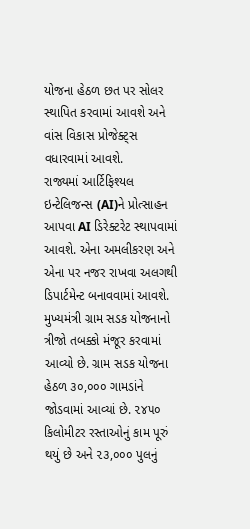યોજના હેઠળ છત પર સોલર સ્થાપિત કરવામાં આવશે અને વાંસ વિકાસ પ્રોજેક્ટ્સ વધારવામાં આવશે.
રાજ્યમાં આર્ટિફિશ્યલ ઇન્ટેલિજન્સ (AI)ને પ્રોત્સાહન આપવા AI ડિરેક્ટરેટ સ્થાપવામાં આવશે. એના અમલીકરણ અને એના પર નજર રાખવા અલગથી ડિપાર્ટમેન્ટ બનાવવામાં આવશે.
મુખ્યમંત્રી ગ્રામ સડક યોજનાનો ત્રીજો તબક્કો મંજૂર કરવામાં આવ્યો છે. ગ્રામ સડક યોજના હેઠળ ૩૦,૦૦૦ ગામડાંને જોડવામાં આવ્યાં છે. ૨૪૫૦ કિલોમીટર રસ્તાઓનું કામ પૂરું થયું છે અને ૨૩,૦૦૦ પુલનું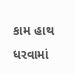કામ હાથ ધરવામાં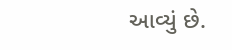આવ્યું છે.